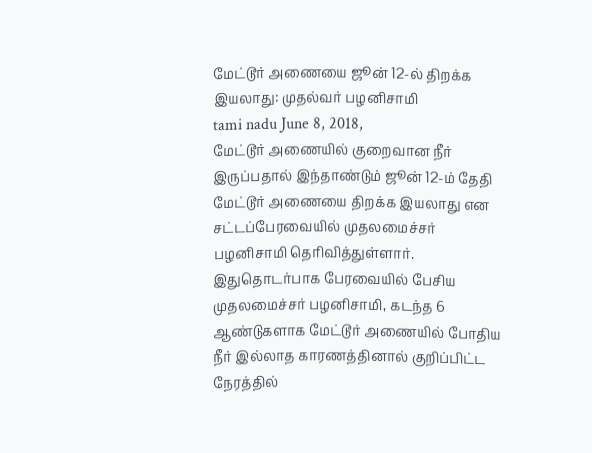மேட்டூர் அணையை ஜூன் 12-ல் திறக்க இயலாது: முதல்வர் பழனிசாமி
tami nadu June 8, 2018,
மேட்டூர் அணையில் குறைவான நீர் இருப்பதால் இந்தாண்டும் ஜூன் 12-ம் தேதி மேட்டூர் அணையை திறக்க இயலாது என சட்டப்பேரவையில் முதலமைச்சர் பழனிசாமி தெரிவித்துள்ளார்.
இதுதொடர்பாக பேரவையில் பேசிய முதலமைச்சர் பழனிசாமி, கடந்த 6 ஆண்டுகளாக மேட்டூர் அணையில் போதிய நீர் இல்லாத காரணத்தினால் குறிப்பிட்ட நேரத்தில்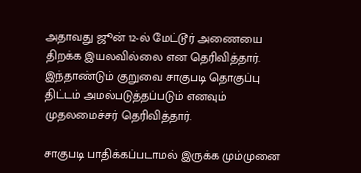அதாவது ஜூன் 12-ல் மேட்டூர் அணையை திறக்க இயலவில்லை என தெரிவித்தார். இந்தாண்டும் குறுவை சாகுபடி தொகுப்பு திட்டம் அமல்படுத்தப்படும் எனவும் முதலமைச்சர் தெரிவித்தார்.

சாகுபடி பாதிக்கப்படாமல் இருக்க மும்முனை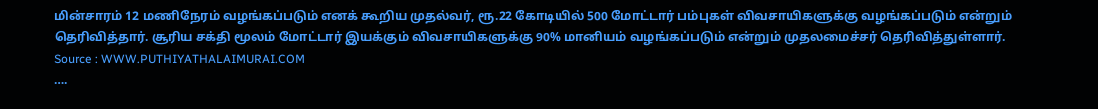மின்சாரம் 12 மணிநேரம் வழங்கப்படும் எனக் கூறிய முதல்வர், ரூ.22 கோடியில் 500 மோட்டார் பம்புகள் விவசாயிகளுக்கு வழங்கப்படும் என்றும் தெரிவித்தார். சூரிய சக்தி மூலம் மோட்டார் இயக்கும் விவசாயிகளுக்கு 90% மானியம் வழங்கப்படும் என்றும் முதலமைச்சர் தெரிவித்துள்ளார்.
Source : WWW.PUTHIYATHALAIMURAI.COM
….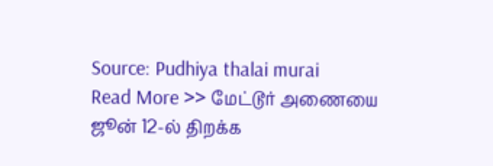Source: Pudhiya thalai murai
Read More >> மேட்டூர் அணையை ஜூன் 12-ல் திறக்க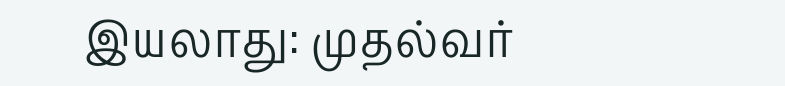இயலாது: முதல்வர்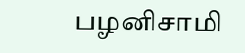பழனிசாமி